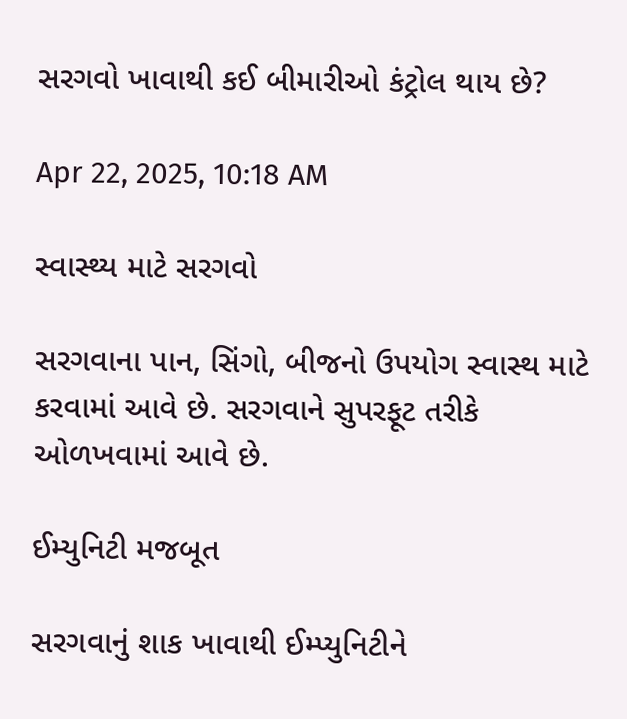સરગવો ખાવાથી કઈ બીમારીઓ કંટ્રોલ થાય છે?

Apr 22, 2025, 10:18 AM

સ્વાસ્થ્ય માટે સરગવો

સરગવાના પાન, સિંગો, બીજનો ઉપયોગ સ્વાસ્થ માટે કરવામાં આવે છે. સરગવાને સુપરફૂટ તરીકે ઓળખવામાં આવે છે.

ઈમ્યુનિટી મજબૂત

સરગવાનું શાક ખાવાથી ઈમ્પ્યુનિટીને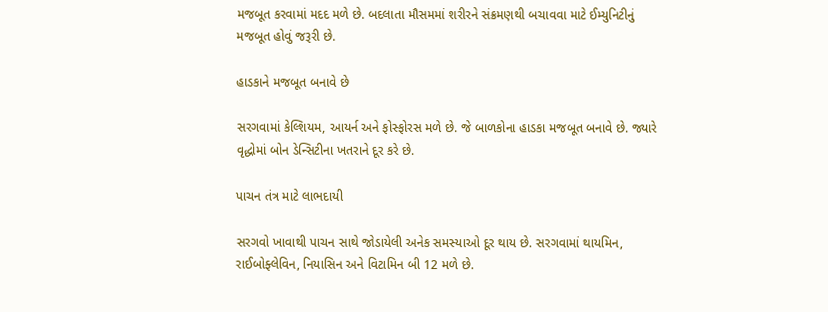મજબૂત કરવામાં મદદ મળે છે. બદલાતા મૌસમમાં શરીરને સંક્રમણથી બચાવવા માટે ઈમ્યુનિટીનું મજબૂત હોવું જરૂરી છે.

હાડકાને મજબૂત બનાવે છે

સરગવામાં કેલ્શિયમ, આયર્ન અને ફોસ્ફોરસ મળે છે. જે બાળકોના હાડકા મજબૂત બનાવે છે. જ્યારે વૃદ્ધોમાં બોન ડેન્સિટીના ખતરાને દૂર કરે છે.

પાચન તંત્ર માટે લાભદાયી

સરગવો ખાવાથી પાચન સાથે જોડાયેલી અનેક સમસ્યાઓ દૂર થાય છે. સરગવામાં થાયમિન, રાઈબોફ્લેવિન, નિયાસિન અને વિટામિન બી 12 મળે છે.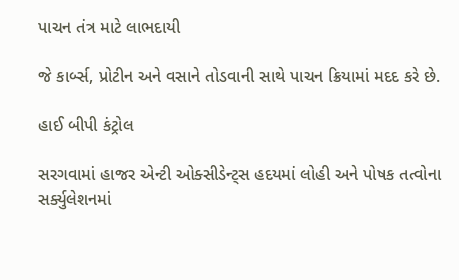પાચન તંત્ર માટે લાભદાયી

જે કાર્બ્સ, પ્રોટીન અને વસાને તોડવાની સાથે પાચન ક્રિયામાં મદદ કરે છે.

હાઈ બીપી કંટ્રોલ

સરગવામાં હાજર એન્ટી ઓક્સીડેન્ટ્સ હદયમાં લોહી અને પોષક તત્વોના સર્ક્યુલેશનમાં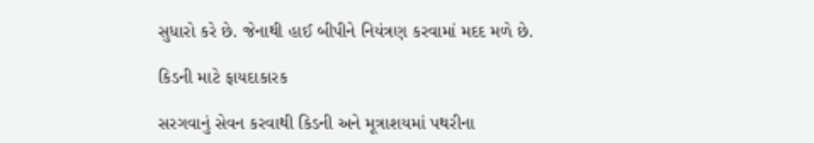સુધારો કરે છે. જેનાથી હાઈ બીપીને નિયંત્રણ કરવામાં મદદ મળે છે.

કિડની માટે ફાયદાકારક

સરગવાનું સેવન કરવાથી કિડની અને મૂત્રાશયમાં પથરીના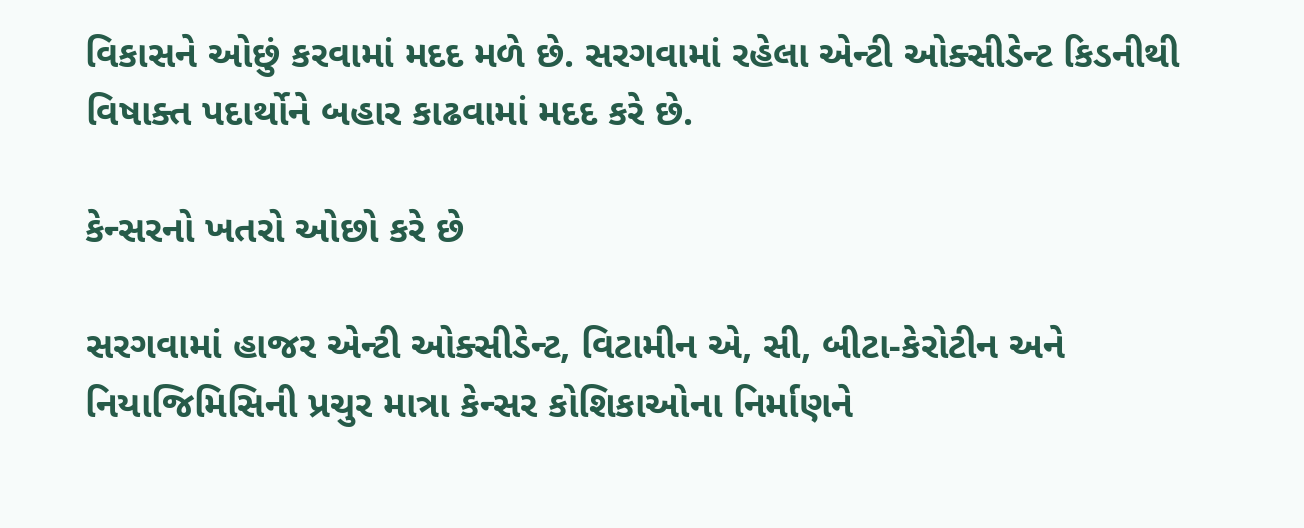વિકાસને ઓછું કરવામાં મદદ મળે છે. સરગવામાં રહેલા એન્ટી ઓક્સીડેન્ટ કિડનીથી વિષાક્ત પદાર્થોને બહાર કાઢવામાં મદદ કરે છે.

કેન્સરનો ખતરો ઓછો કરે છે

સરગવામાં હાજર એન્ટી ઓક્સીડેન્ટ, વિટામીન એ, સી, બીટા-કેરોટીન અને નિયાજિમિસિની પ્રચુર માત્રા કેન્સર કોશિકાઓના નિર્માણને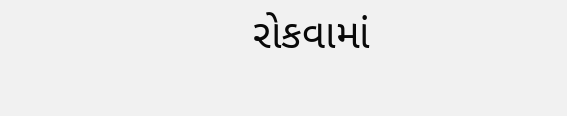રોકવામાં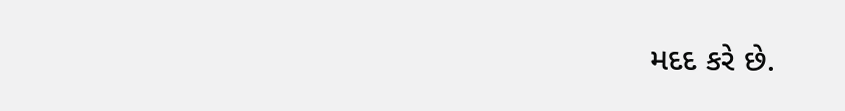મદદ કરે છે.